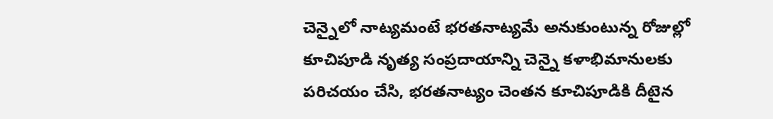చెన్నైలో నాట్యమంటే భరతనాట్యమే అనుకుంటున్న రోజుల్లో కూచిపూడి నృత్య సంప్రదాయాన్ని చెన్నై కళాభిమానులకు పరిచయం చేసి, భరతనాట్యం చెంతన కూచిపూడికి దీటైన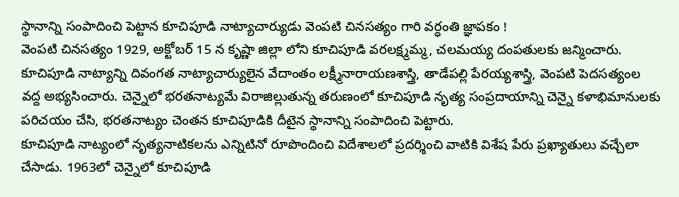స్థానాన్ని సంపాదించి పెట్టాన కూచిపూడి నాట్యాచార్యుడు వెంపటి చినసత్యం గారి వర్ధంతి జ్ఞాపకం !
వెంపటి చినసత్యం 1929, అక్టోబర్ 15 న కృష్ణా జిల్లా లోని కూచిపూడి వరలక్ష్మమ్మ, చలమయ్య దంపతులకు జన్మించారు. కూచిపూడి నాట్యాన్ని దివంగత నాట్యాచార్యులైన వేదాంతం లక్ష్మీనారాయణశాస్త్రి, తాడేపల్లి పేరయ్యశాస్త్రి, వెంపటి పెదసత్యంల వద్ద అభ్యసించారు. చెన్నైలో భరతనాట్యమే విరాజిల్లుతున్న తరుణంలో కూచిపూడి నృత్య సంప్రదాయాన్ని చెన్నై కళాభిమానులకు పరిచయం చేసి, భరతనాట్యం చెంతన కూచిపూడికి దీటైన స్థానాన్ని సంపాదించి పెట్టారు.
కూచిపూడి నాట్యంలో నృత్యనాటికలను ఎన్నిటినో రూపొందించి విదేశాలలో ప్రదర్శించి వాటికి విశేష పేరు ప్రఖ్యాతులు వచ్చేలా చేసాడు. 1963లో చెన్నైలో కూచిపూడి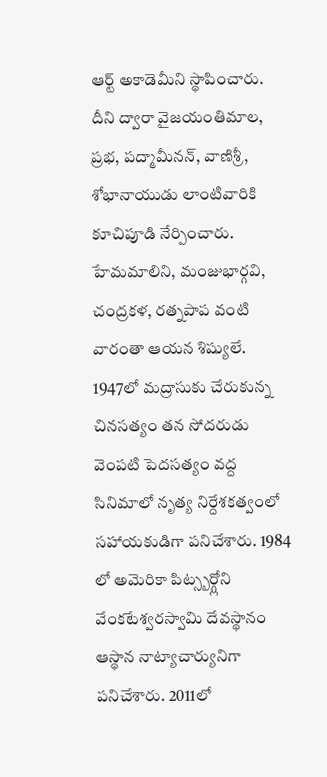ఆర్ట్ అకాడెమీని స్థాపించారు. దీని ద్వారా వైజయంతిమాల, ప్రభ, పద్మామీనన్, వాణిశ్రీ, శోభానాయుడు లాంటివారికి కూచిపూడి నేర్పించారు. హేమమాలిని, మంజుభార్గవి, చంద్రకళ, రత్నపాప వంటి వారంతా ఆయన శిష్యులే.
1947లో మద్రాసుకు చేరుకున్న చినసత్యం తన సోదరుడు వెంపటి పెదసత్యం వద్ద సినిమాలో నృత్య నిర్దేశకత్వంలో సహాయకుడిగా పనిచేశారు. 1984 లో అమెరికా పిట్స్బర్గ్లోని వేంకటేశ్వరస్వామి దేవస్థానం ఆస్థాన నాట్యాచార్యునిగా పనిచేశారు. 2011లో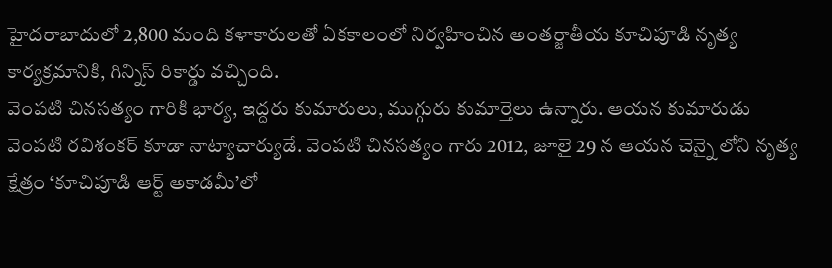హైదరాబాదులో 2,800 మంది కళాకారులతో ఏకకాలంలో నిర్వహించిన అంతర్జాతీయ కూచిపూడి నృత్య కార్యక్రమానికి, గిన్నిస్ రికార్డు వచ్చింది.
వెంపటి చినసత్యం గారికి భార్య, ఇద్దరు కుమారులు, ముగ్గురు కుమార్తెలు ఉన్నారు. ఆయన కుమారుడు వెంపటి రవిశంకర్ కూడా నాట్యాచార్యుడే. వెంపటి చినసత్యం గారు 2012, జూలై 29 న ఆయన చెన్నై లోని నృత్య క్షేత్రం ‘కూచిపూడి ఆర్ట్ అకాడమీ’లో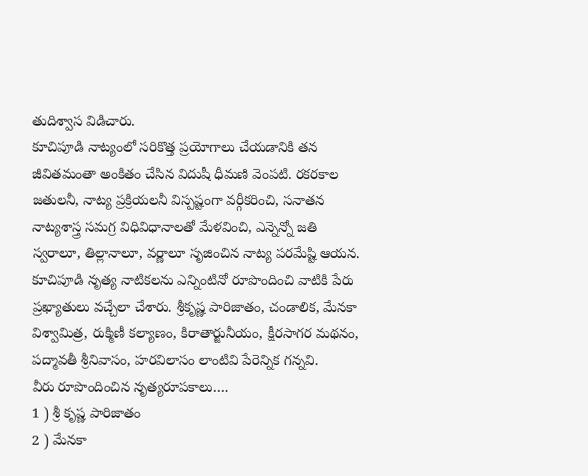తుదిశ్వాస విడిచారు.
కూచిపూడి నాట్యంలో సరికొత్త ప్రయోగాలు చేయడానికి తన జీవితమంతా అంకితం చేసిన విదుషీ ధీమణి వెంపటి. రకరకాల జతులనీ, నాట్య ప్రక్రియలనీ విస్పష్టంగా వర్గీకరించి, సనాతన నాట్యశాస్త్ర సమగ్ర విధివిధానాలతో మేళవించి, ఎన్నెన్నో జతి స్వరాలూ, తిల్లానాలూ, వర్ణాలూ సృజించిన నాట్య పరమేష్టి ఆయన. కూచిపూడి నృత్య నాటికలను ఎన్నింటినో రూపొందించి వాటికి పేరు ప్రఖ్యాతులు వచ్చేలా చేశారు. శ్రీకృష్ణ పారిజాతం, చండాలిక, మేనకా విశ్వామిత్ర, రుక్మిణీ కల్యాణం, కిరాతార్జునీయం, క్షీరసాగర మథనం, పద్మావతీ శ్రీనివాసం, హరవిలాసం లాంటివి పేరెన్నిక గన్నవి.
వీరు రూపొందించిన నృత్యరూపకాలు….
1 ) శ్రీ కృష్ణ పారిజాతం
2 ) మేనకా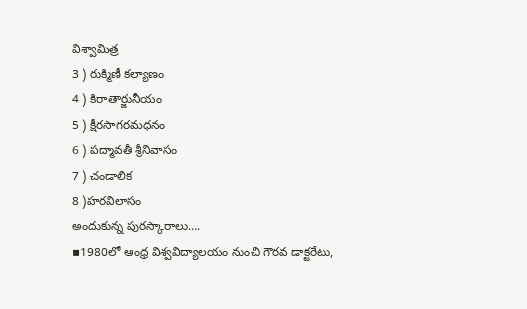విశ్వామిత్ర
3 ) రుక్మిణీ కల్యాణం
4 ) కిరాతార్జునీయం
5 ) క్షీరసాగరమధనం
6 ) పద్మావతీ శ్రీనివాసం
7 ) చండాలిక
8 )హరవిలాసం
అందుకున్న పురస్కారాలు….
▪1980లో ఆంధ్ర విశ్వవిద్యాలయం నుంచి గౌరవ డాక్టరేటు,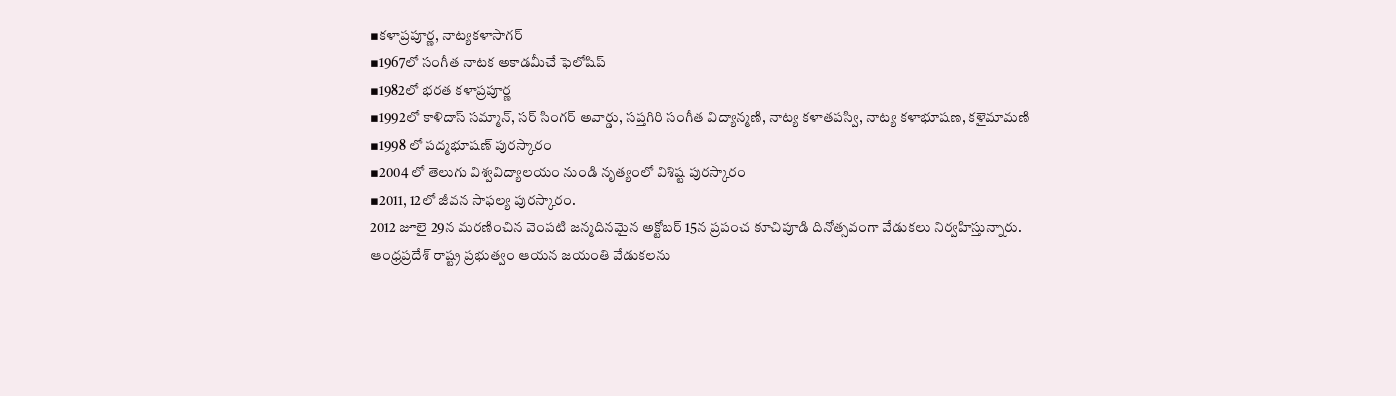▪కళాప్రపూర్ణ, నాట్యకళాసాగర్
▪1967లో సంగీత నాటక అకాడమీచే ఫెలోషిప్
▪1982లో భరత కళాప్రపూర్ణ
▪1992లో కాళిదాస్ సమ్మాన్, సర్ సింగర్ అవార్డు, సప్తగిరి సంగీత విద్యాన్మణి, నాట్య కళాతపస్వి, నాట్య కళాభూషణ, కళైమామణి
▪1998 లో పద్మభూషణ్ పురస్కారం
▪2004 లో తెలుగు విశ్వవిద్యాలయం నుండి నృత్యంలో విశిష్ట పురస్కారం
▪2011, 12లో జీవన సాఫల్య పురస్కారం.
2012 జూలై 29న మరణించిన వెంపటి జన్మదినమైన అక్టోబర్ 15న ప్రపంచ కూచిపూడి దినోత్సవంగా వేడుకలు నిర్వహిస్తున్నారు. ఆంధ్రప్రదేశ్ రాష్ట్ర ప్రభుత్వం ఆయన జయంతి వేడుకలను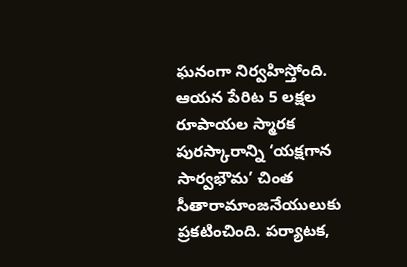ఘనంగా నిర్వహిస్తోంది. ఆయన పేరిట 5 లక్షల రూపాయల స్మారక పురస్కారాన్ని ‘యక్షగాన సార్వభౌమ’ చింత సీతారామాంజనేయులుకు ప్రకటించింది. పర్యాటక,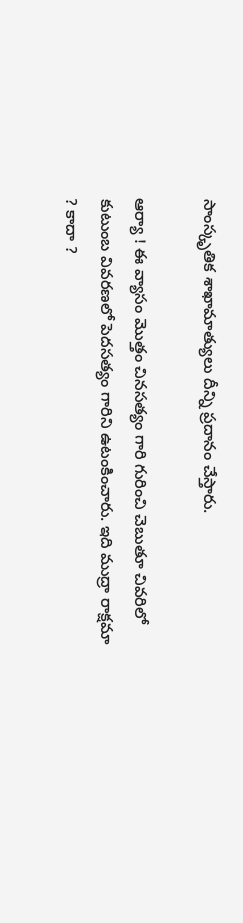సాంస్కృతిక శాఖామాత్యులు దీన్ని ప్రదానం చేస్తారు.

ఆర్యా ! ఈ వ్యాసం మొత్తం చినసత్యం గారి గురించి చెబుతూ చివరిలో కుటుంబ వివరణలో పెదసత్యం గారిని ఉటంకించారు. ఇది ముద్రా రాక్షమా ? కాదా ?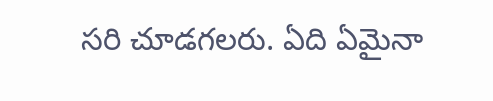సరి చూడగలరు. ఏది ఏమైనా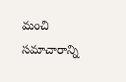మంచి సమాచారాన్ని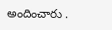అందించారు .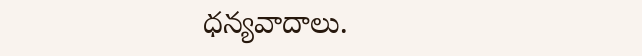ధన్యవాదాలు.